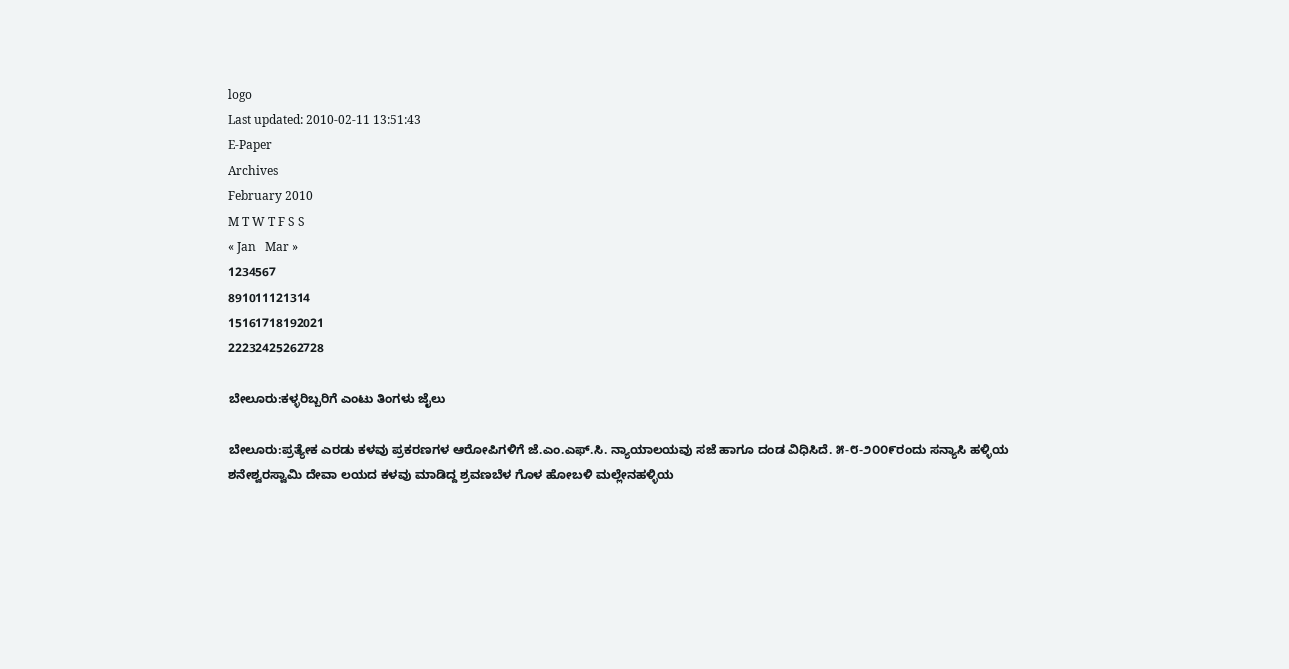logo
Last updated: 2010-02-11 13:51:43
E-Paper
Archives
February 2010
M T W T F S S
« Jan   Mar »
1234567
891011121314
15161718192021
22232425262728

ಬೇಲೂರು:ಕಳ್ಳರಿಬ್ಬರಿಗೆ ಎಂಟು ತಿಂಗಳು ಜೈಲು

ಬೇಲೂರು:ಪ್ರತ್ಯೇಕ ಎರಡು ಕಳವು ಪ್ರಕರಣಗಳ ಆರೋಪಿಗಳಿಗೆ ಜೆ.ಎಂ.ಎಫ್.ಸಿ. ನ್ಯಾಯಾಲಯವು ಸಜೆ ಹಾಗೂ ದಂಡ ವಿಧಿಸಿದೆ. ೫-೮-೨೦೦೯ರಂದು ಸನ್ಯಾಸಿ ಹಳ್ಳಿಯ ಶನೇಶ್ವರಸ್ವಾಮಿ ದೇವಾ ಲಯದ ಕಳವು ಮಾಡಿದ್ದ ಶ್ರವಣಬೆಳ ಗೊಳ ಹೋಬಳಿ ಮಲ್ಲೇನಹಳ್ಳಿಯ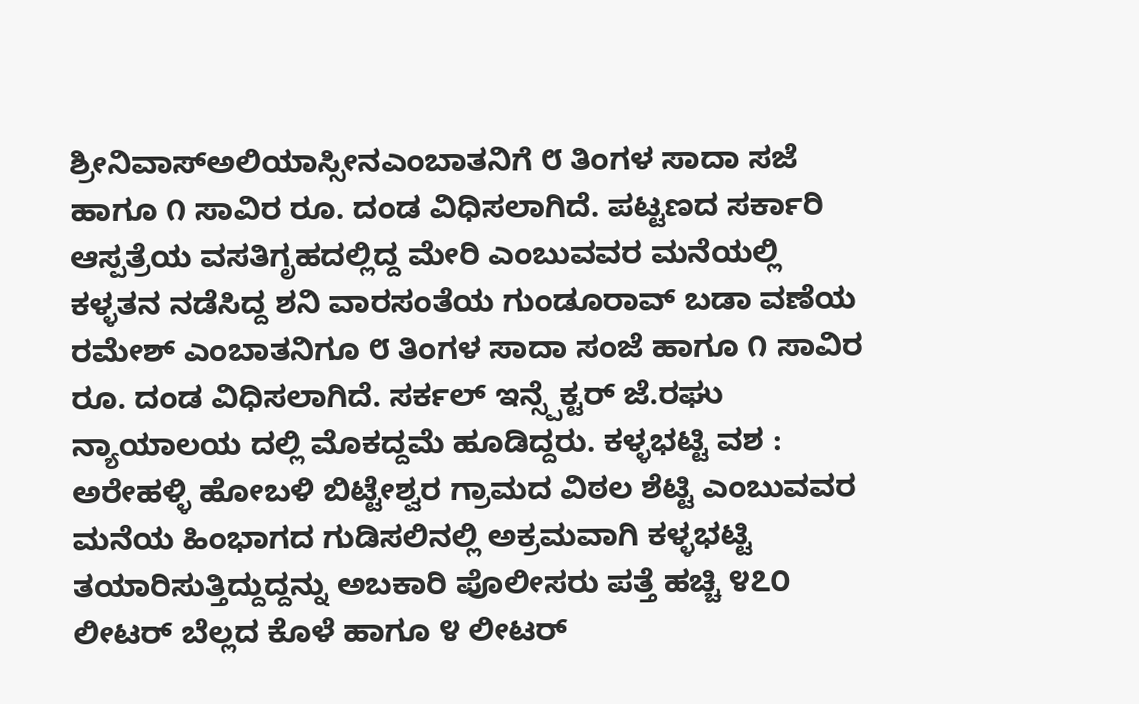ಶ್ರೀನಿವಾಸ್ಅಲಿಯಾಸ್ಸೀನಎಂಬಾತನಿಗೆ ೮ ತಿಂಗಳ ಸಾದಾ ಸಜೆ ಹಾಗೂ ೧ ಸಾವಿರ ರೂ. ದಂಡ ವಿಧಿಸಲಾಗಿದೆ. ಪಟ್ಟಣದ ಸರ್ಕಾರಿ ಆಸ್ಪತ್ರೆಯ ವಸತಿಗೃಹದಲ್ಲಿದ್ದ ಮೇರಿ ಎಂಬುವವರ ಮನೆಯಲ್ಲಿ ಕಳ್ಳತನ ನಡೆಸಿದ್ದ ಶನಿ ವಾರಸಂತೆಯ ಗುಂಡೂರಾವ್ ಬಡಾ ವಣೆಯ ರಮೇಶ್ ಎಂಬಾತನಿಗೂ ೮ ತಿಂಗಳ ಸಾದಾ ಸಂಜೆ ಹಾಗೂ ೧ ಸಾವಿರ ರೂ. ದಂಡ ವಿಧಿಸಲಾಗಿದೆ. ಸರ್ಕಲ್ ಇನ್ಸ್ಪೆಕ್ಟರ್ ಜೆ.ರಘು ನ್ಯಾಯಾಲಯ ದಲ್ಲಿ ಮೊಕದ್ದಮೆ ಹೂಡಿದ್ದರು. ಕಳ್ಳಭಟ್ಟಿ ವಶ : ಅರೇಹಳ್ಳಿ ಹೋಬಳಿ ಬಿಟ್ಟೇಶ್ವರ ಗ್ರಾಮದ ವಿಠಲ ಶೆಟ್ಟಿ ಎಂಬುವವರ ಮನೆಯ ಹಿಂಭಾಗದ ಗುಡಿಸಲಿನಲ್ಲಿ ಅಕ್ರಮವಾಗಿ ಕಳ್ಳಭಟ್ಟಿ ತಯಾರಿಸುತ್ತಿದ್ದುದ್ದನ್ನು ಅಬಕಾರಿ ಪೊಲೀಸರು ಪತ್ತೆ ಹಚ್ಚಿ ೪೭೦ ಲೀಟರ್ ಬೆಲ್ಲದ ಕೊಳೆ ಹಾಗೂ ೪ ಲೀಟರ್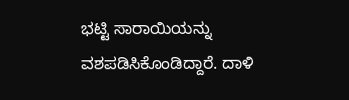ಭಟ್ಟಿ ಸಾರಾಯಿಯನ್ನು ವಶಪಡಿಸಿಕೊಂಡಿದ್ದಾರೆ. ದಾಳಿ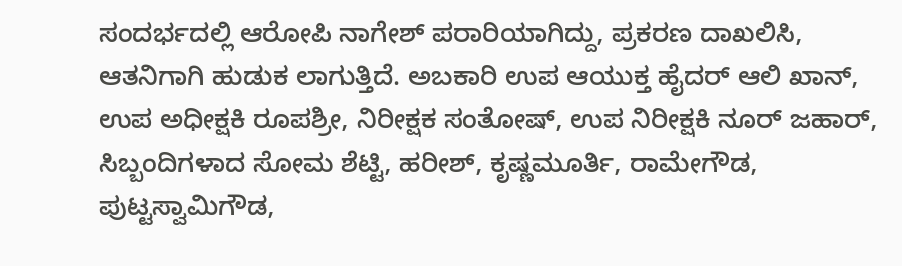ಸಂದರ್ಭದಲ್ಲಿ ಆರೋಪಿ ನಾಗೇಶ್ ಪರಾರಿಯಾಗಿದ್ದು, ಪ್ರಕರಣ ದಾಖಲಿಸಿ, ಆತನಿಗಾಗಿ ಹುಡುಕ ಲಾಗುತ್ತಿದೆ. ಅಬಕಾರಿ ಉಪ ಆಯುಕ್ತ ಹೈದರ್ ಆಲಿ ಖಾನ್, ಉಪ ಅಧೀಕ್ಷಕಿ ರೂಪಶ್ರೀ, ನಿರೀಕ್ಷಕ ಸಂತೋಷ್, ಉಪ ನಿರೀಕ್ಷಕಿ ನೂರ್ ಜಹಾರ್, ಸಿಬ್ಬಂದಿಗಳಾದ ಸೋಮ ಶೆಟ್ಟಿ, ಹರೀಶ್, ಕೃಷ್ಣಮೂರ್ತಿ, ರಾಮೇಗೌಡ, ಪುಟ್ಟಸ್ವಾಮಿಗೌಡ,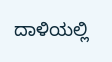ದಾಳಿಯಲ್ಲಿ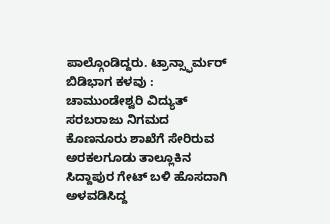ಪಾಲ್ಗೊಂಡಿದ್ದರು. ಟ್ರಾನ್ಸ್ಫಾರ್ಮರ್ ಬಿಡಿಭಾಗ ಕಳವು : ಚಾಮುಂಡೇಶ್ವರಿ ವಿದ್ಯುತ್ ಸರಬರಾಜು ನಿಗಮದ ಕೊಣನೂರು ಶಾಖೆಗೆ ಸೇರಿರುವ ಅರಕಲಗೂಡು ತಾಲ್ಲೂಕಿನ ಸಿದ್ದಾಪುರ ಗೇಟ್ ಬಳಿ ಹೊಸದಾಗಿ ಅಳವಡಿಸಿದ್ದ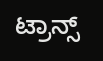ಟ್ರಾನ್ಸ್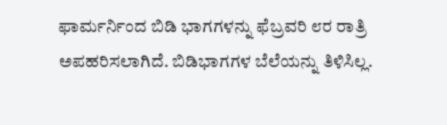ಫಾರ್ಮರ್ನಿಂದ ಬಿಡಿ ಭಾಗಗಳನ್ನು ಫೆಬ್ರವರಿ ೮ರ ರಾತ್ರಿ ಅಪಹರಿಸಲಾಗಿದೆ. ಬಿಡಿಭಾಗಗಳ ಬೆಲೆಯನ್ನು ತಿಳಿಸಿಲ್ಲ.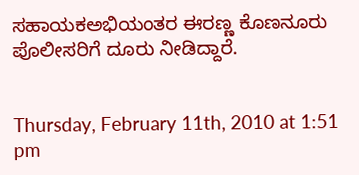ಸಹಾಯಕಅಭಿಯಂತರ ಈರಣ್ಣ ಕೊಣನೂರು ಪೊಲೀಸರಿಗೆ ದೂರು ನೀಡಿದ್ದಾರೆ.


Thursday, February 11th, 2010 at 1:51 pm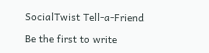SocialTwist Tell-a-Friend

Be the first to write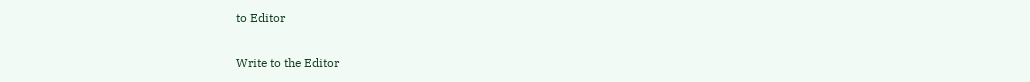to Editor

Write to the Editor